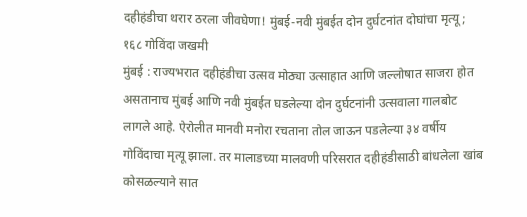दहीहंडीचा थरार ठरला जीवघेणा! मुंबई-नवी मुंबईत दोन दुर्घटनांत दोघांचा मृत्यू; १६८ गोविंदा जखमी
मुंबई : राज्यभरात दहीहंडीचा उत्सव मोठ्या उत्साहात आणि जल्लोषात साजरा होत असतानाच मुंबई आणि नवी मुंबईत घडलेल्या दोन दुर्घटनांनी उत्सवाला गालबोट लागले आहे. ऐरोलीत मानवी मनोरा रचताना तोल जाऊन पडलेल्या ३४ वर्षीय गोविंदाचा मृत्यू झाला. तर मालाडच्या मालवणी परिसरात दहीहंडीसाठी बांधलेला खांब कोसळल्याने सात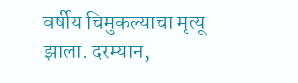वर्षीय चिमुकल्याचा मृत्यू झाला. दरम्यान,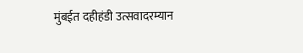मुंबईत दहीहंडी उत्सवादरम्यान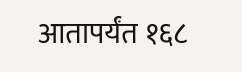आतापर्यंत १६८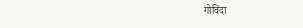गोविंदा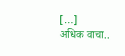[…]
अधिक वाचा..